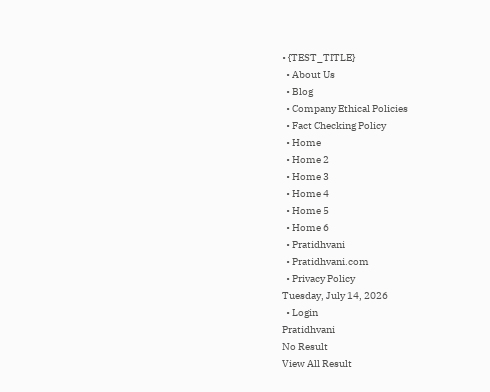• {TEST_TITLE}
  • About Us
  • Blog
  • Company Ethical Policies
  • Fact Checking Policy
  • Home
  • Home 2
  • Home 3
  • Home 4
  • Home 5
  • Home 6
  • Pratidhvani
  • Pratidhvani.com
  • Privacy Policy
Tuesday, July 14, 2026
  • Login
Pratidhvani
No Result
View All Result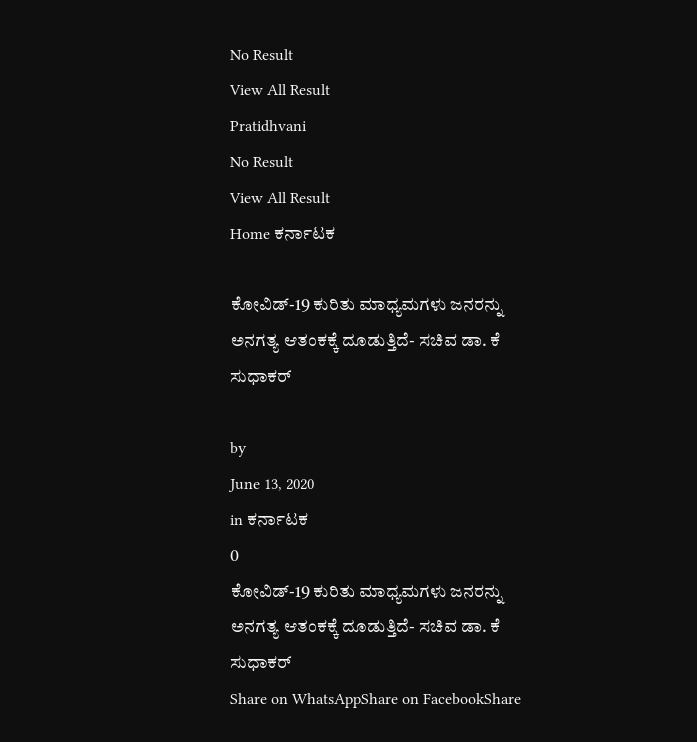No Result
View All Result
Pratidhvani
No Result
View All Result
Home ಕರ್ನಾಟಕ

ಕೋವಿಡ್-19 ಕುರಿತು ಮಾಧ್ಯಮಗಳು ಜನರನ್ನು ಅನಗತ್ಯ ಆತಂಕಕ್ಕೆ ದೂಡುತ್ತಿದೆ- ಸಚಿವ ಡಾ. ಕೆ ಸುಧಾಕರ್

by
June 13, 2020
in ಕರ್ನಾಟಕ
0
ಕೋವಿಡ್-19 ಕುರಿತು ಮಾಧ್ಯಮಗಳು ಜನರನ್ನು ಅನಗತ್ಯ ಆತಂಕಕ್ಕೆ ದೂಡುತ್ತಿದೆ- ಸಚಿವ ಡಾ. ಕೆ ಸುಧಾಕರ್
Share on WhatsAppShare on FacebookShare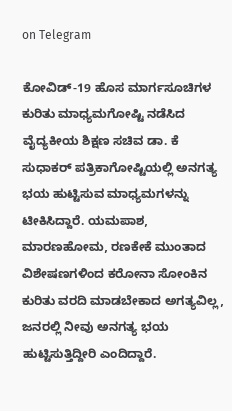on Telegram

ಕೋವಿಡ್‌-19 ಹೊಸ ಮಾರ್ಗಸೂಚಿಗಳ ಕುರಿತು ಮಾಧ್ಯಮಗೋಷ್ಟಿ ನಡೆಸಿದ ವೈದ್ಯಕೀಯ ಶಿಕ್ಷಣ ಸಚಿವ ಡಾ. ಕೆ ಸುಧಾಕರ್‌ ಪತ್ರಿಕಾಗೋಷ್ಟಿಯಲ್ಲಿ ಅನಗತ್ಯ ಭಯ ಹುಟ್ಟಿಸುವ ಮಾಧ್ಯಮಗಳನ್ನು ಟೀಕಿಸಿದ್ದಾರೆ. ಯಮಪಾಶ, ಮಾರಣಹೋಮ, ರಣಕೇಕೆ ಮುಂತಾದ ವಿಶೇಷಣಗಳಿಂದ ಕರೋನಾ ಸೋಂಕಿನ ಕುರಿತು ವರದಿ ಮಾಡಬೇಕಾದ ಅಗತ್ಯವಿಲ್ಲ, ಜನರಲ್ಲಿ ನೀವು ಅನಗತ್ಯ ಭಯ ಹುಟ್ಟಿಸುತ್ತಿದ್ದೀರಿ ಎಂದಿದ್ದಾರೆ.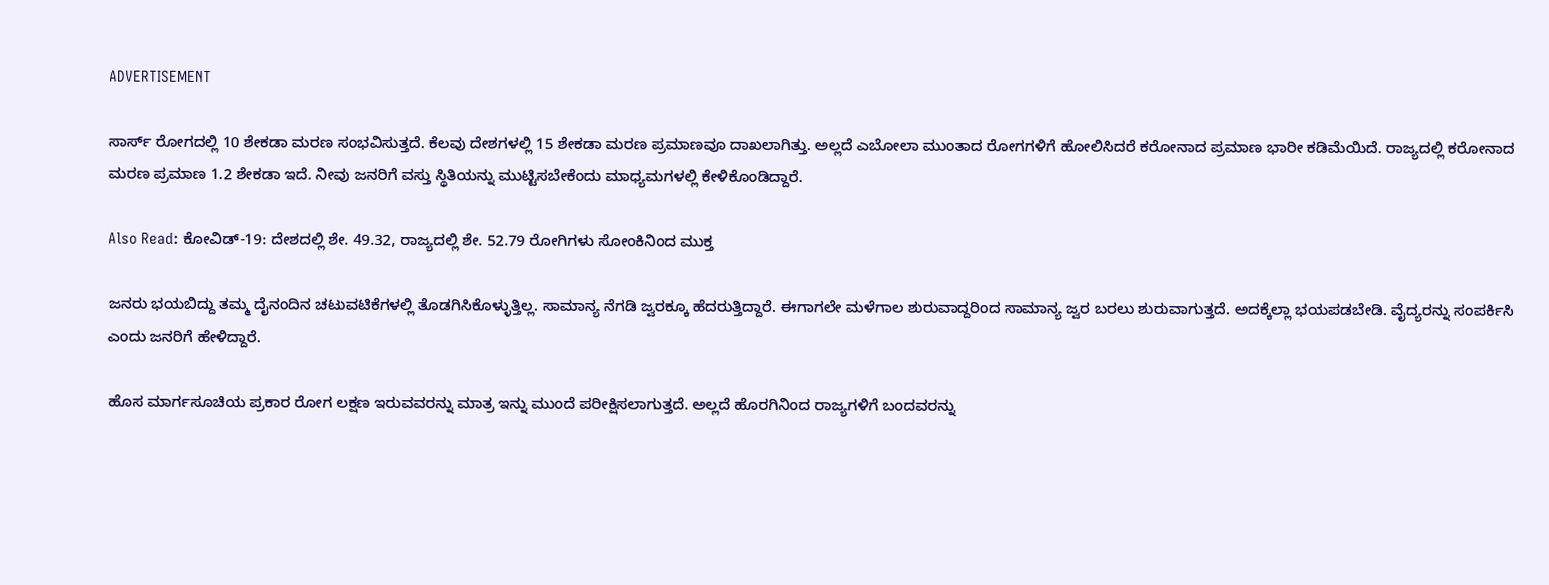ADVERTISEMENT

ಸಾರ್ಸ್ ರೋಗದಲ್ಲಿ 10 ಶೇಕಡಾ ಮರಣ ಸಂಭವಿಸುತ್ತದೆ. ಕೆಲವು ದೇಶಗಳಲ್ಲಿ 15 ಶೇಕಡಾ ಮರಣ ಪ್ರಮಾಣವೂ ದಾಖಲಾಗಿತ್ತು. ಅಲ್ಲದೆ ಎಬೋಲಾ ಮುಂತಾದ ರೋಗಗಳಿಗೆ ಹೋಲಿಸಿದರೆ ಕರೋನಾದ ಪ್ರಮಾಣ ಭಾರೀ ಕಡಿಮೆಯಿದೆ. ರಾಜ್ಯದಲ್ಲಿ ಕರೋನಾದ ಮರಣ ಪ್ರಮಾಣ 1.2 ಶೇಕಡಾ ಇದೆ. ನೀವು ಜನರಿಗೆ ವಸ್ತು ಸ್ಥಿತಿಯನ್ನು ಮುಟ್ಟಿಸಬೇಕೆಂದು ಮಾಧ್ಯಮಗಳಲ್ಲಿ ಕೇಳಿಕೊಂಡಿದ್ದಾರೆ.

Also Read: ಕೋವಿಡ್-19: ದೇಶದಲ್ಲಿ ಶೇ. 49.32, ರಾಜ್ಯದಲ್ಲಿ ಶೇ. 52.79 ರೋಗಿಗಳು ಸೋಂಕಿನಿಂದ ಮುಕ್ತ

ಜನರು ಭಯಬಿದ್ದು ತಮ್ಮ ದೈನಂದಿನ ಚಟುವಟಿಕೆಗಳಲ್ಲಿ ತೊಡಗಿಸಿಕೊಳ್ಳುತ್ತಿಲ್ಲ. ಸಾಮಾನ್ಯ ನೆಗಡಿ ಜ್ವರಕ್ಕೂ ಹೆದರುತ್ತಿದ್ದಾರೆ. ಈಗಾಗಲೇ ಮಳೆಗಾಲ ಶುರುವಾದ್ದರಿಂದ ಸಾಮಾನ್ಯ ಜ್ವರ ಬರಲು ಶುರುವಾಗುತ್ತದೆ. ಅದಕ್ಕೆಲ್ಲಾ ಭಯಪಡಬೇಡಿ. ವೈದ್ಯರನ್ನು ಸಂಪರ್ಕಿಸಿ ಎಂದು ಜನರಿಗೆ ಹೇಳಿದ್ದಾರೆ.

ಹೊಸ ಮಾರ್ಗಸೂಚಿಯ ಪ್ರಕಾರ ರೋಗ ಲಕ್ಷಣ ಇರುವವರನ್ನು ಮಾತ್ರ ಇನ್ನು ಮುಂದೆ ಪರೀಕ್ಷಿಸಲಾಗುತ್ತದೆ. ಅಲ್ಲದೆ ಹೊರಗಿನಿಂದ ರಾಜ್ಯಗಳಿಗೆ ಬಂದವರನ್ನು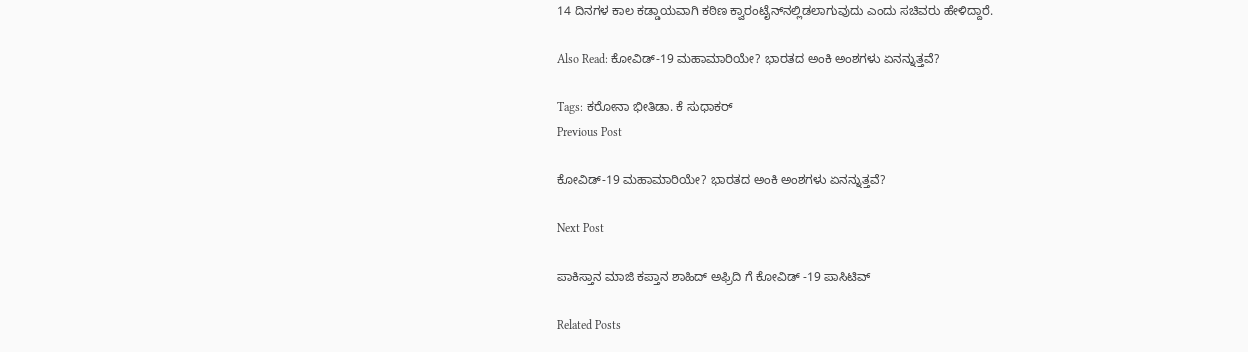14 ದಿನಗಳ ಕಾಲ ಕಡ್ಡಾಯವಾಗಿ ಕಠಿಣ ಕ್ವಾರಂಟೈನ್‌ನಲ್ಲಿಡಲಾಗುವುದು ಎಂದು ಸಚಿವರು ಹೇಳಿದ್ದಾರೆ.

Also Read: ಕೋವಿಡ್-19 ಮಹಾಮಾರಿಯೇ? ಭಾರತದ ಅಂಕಿ ಅಂಶಗಳು ಏನನ್ನುತ್ತವೆ?

Tags: ಕರೋನಾ ಭೀತಿಡಾ. ಕೆ ಸುಧಾಕರ್
Previous Post

ಕೋವಿಡ್-19 ಮಹಾಮಾರಿಯೇ? ಭಾರತದ ಅಂಕಿ ಅಂಶಗಳು ಏನನ್ನುತ್ತವೆ?

Next Post

ಪಾಕಿಸ್ತಾನ ಮಾಜಿ ಕಪ್ತಾನ ಶಾಹಿದ್‌ ಅಫ್ರಿದಿ ಗೆ ಕೋವಿಡ್‌ -19 ಪಾಸಿಟಿವ್

Related Posts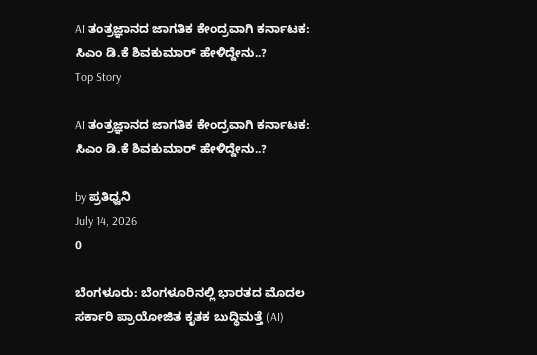AI ತಂತ್ರಜ್ಞಾನದ ಜಾಗತಿಕ ಕೇಂದ್ರವಾಗಿ ಕರ್ನಾಟಕ: ಸಿಎಂ ಡಿ.ಕೆ ಶಿವಕುಮಾರ್ ಹೇಳಿದ್ದೇನು..?
Top Story

AI ತಂತ್ರಜ್ಞಾನದ ಜಾಗತಿಕ ಕೇಂದ್ರವಾಗಿ ಕರ್ನಾಟಕ: ಸಿಎಂ ಡಿ.ಕೆ ಶಿವಕುಮಾರ್ ಹೇಳಿದ್ದೇನು..?

by ಪ್ರತಿಧ್ವನಿ
July 14, 2026
0

ಬೆಂಗಳೂರು: ಬೆಂಗಳೂರಿನಲ್ಲಿ ಭಾರತದ ಮೊದಲ ಸರ್ಕಾರಿ ಪ್ರಾಯೋಜಿತ ಕೃತಕ ಬುದ್ಧಿಮತ್ತೆ (AI)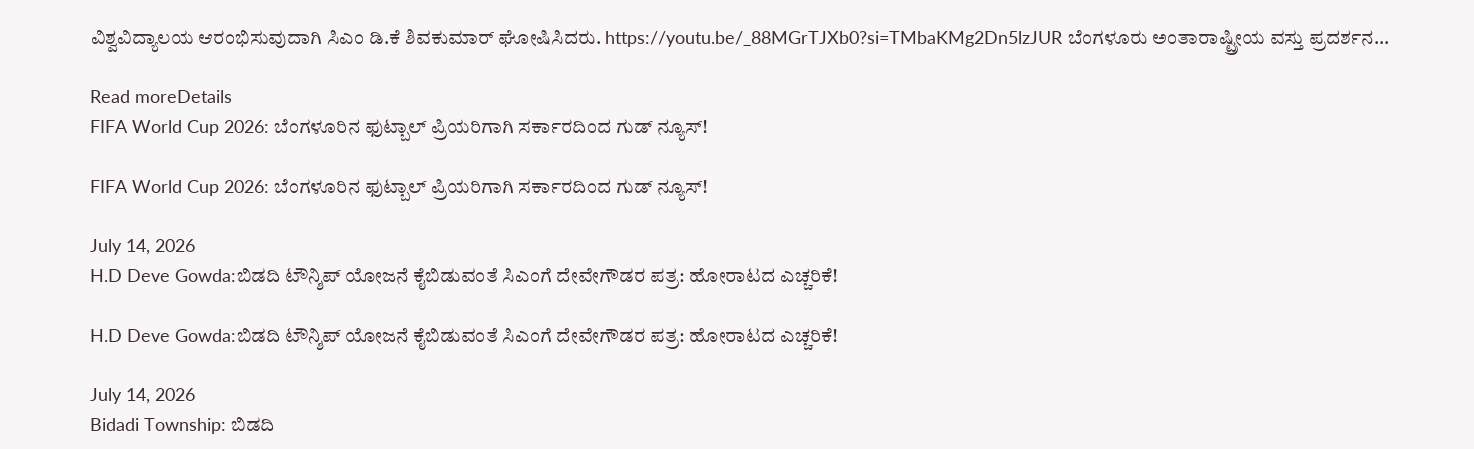ವಿಶ್ವವಿದ್ಯಾಲಯ ಆರಂಭಿಸುವುದಾಗಿ ಸಿಎಂ ಡಿ.ಕೆ ಶಿವಕುಮಾರ್ ಘೋಷಿಸಿದರು. https://youtu.be/_88MGrTJXb0?si=TMbaKMg2Dn5lzJUR ಬೆಂಗಳೂರು ಅಂತಾರಾಷ್ಟ್ರೀಯ ವಸ್ತು ಪ್ರದರ್ಶನ...

Read moreDetails
FIFA World Cup 2026: ಬೆಂಗಳೂರಿನ ಫುಟ್ಬಾಲ್ ಪ್ರಿಯರಿಗಾಗಿ ಸರ್ಕಾರದಿಂದ ಗುಡ್ ನ್ಯೂಸ್!

FIFA World Cup 2026: ಬೆಂಗಳೂರಿನ ಫುಟ್ಬಾಲ್ ಪ್ರಿಯರಿಗಾಗಿ ಸರ್ಕಾರದಿಂದ ಗುಡ್ ನ್ಯೂಸ್!

July 14, 2026
H.D Deve Gowda:ಬಿಡದಿ ಟೌನ್ಶಿಪ್ ಯೋಜನೆ ಕೈಬಿಡುವಂತೆ ಸಿಎಂಗೆ ದೇವೇಗೌಡರ ಪತ್ರ: ಹೋರಾಟದ ಎಚ್ಚರಿಕೆ!

H.D Deve Gowda:ಬಿಡದಿ ಟೌನ್ಶಿಪ್ ಯೋಜನೆ ಕೈಬಿಡುವಂತೆ ಸಿಎಂಗೆ ದೇವೇಗೌಡರ ಪತ್ರ: ಹೋರಾಟದ ಎಚ್ಚರಿಕೆ!

July 14, 2026
Bidadi Township: ಬಿಡದಿ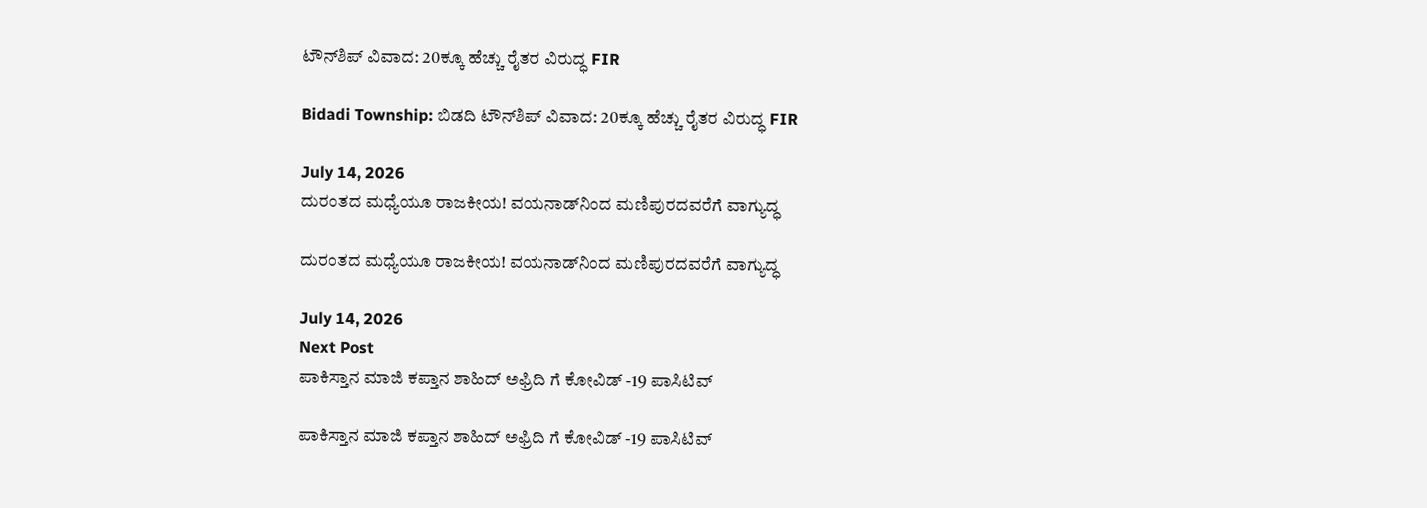ಟೌನ್‌ಶಿಪ್‌ ವಿವಾದ: 20ಕ್ಕೂ ಹೆಚ್ಚು ರೈತರ ವಿರುದ್ಧ FIR

Bidadi Township: ಬಿಡದಿ ಟೌನ್‌ಶಿಪ್‌ ವಿವಾದ: 20ಕ್ಕೂ ಹೆಚ್ಚು ರೈತರ ವಿರುದ್ಧ FIR

July 14, 2026
ದುರಂತದ ಮಧ್ಯೆಯೂ ರಾಜಕೀಯ! ವಯನಾಡ್‌ನಿಂದ ಮಣಿಪುರದವರೆಗೆ ವಾಗ್ಯುದ್ಧ

ದುರಂತದ ಮಧ್ಯೆಯೂ ರಾಜಕೀಯ! ವಯನಾಡ್‌ನಿಂದ ಮಣಿಪುರದವರೆಗೆ ವಾಗ್ಯುದ್ಧ

July 14, 2026
Next Post
ಪಾಕಿಸ್ತಾನ ಮಾಜಿ ಕಪ್ತಾನ ಶಾಹಿದ್‌ ಅಫ್ರಿದಿ ಗೆ ಕೋವಿಡ್‌ -19 ಪಾಸಿಟಿವ್

ಪಾಕಿಸ್ತಾನ ಮಾಜಿ ಕಪ್ತಾನ ಶಾಹಿದ್‌ ಅಫ್ರಿದಿ ಗೆ ಕೋವಿಡ್‌ -19 ಪಾಸಿಟಿವ್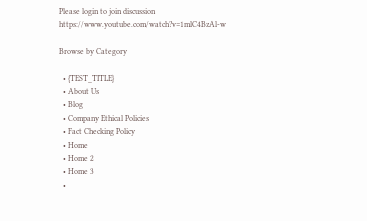Please login to join discussion
https://www.youtube.com/watch?v=1mlC4BzAl-w

Browse by Category

  • {TEST_TITLE}
  • About Us
  • Blog
  • Company Ethical Policies
  • Fact Checking Policy
  • Home
  • Home 2
  • Home 3
  •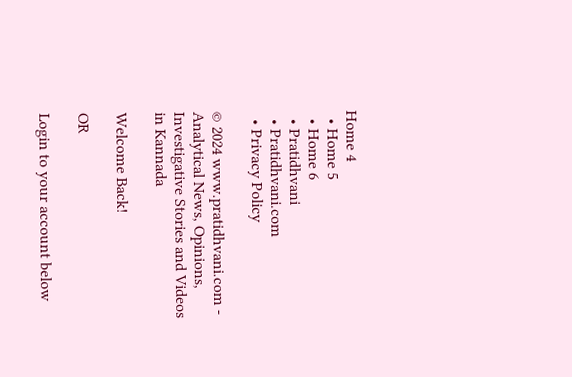Home 4
  • Home 5
  • Home 6
  • Pratidhvani
  • Pratidhvani.com
  • Privacy Policy

© 2024 www.pratidhvani.com - Analytical News, Opinions, Investigative Stories and Videos in Kannada

Welcome Back!

OR

Login to your account below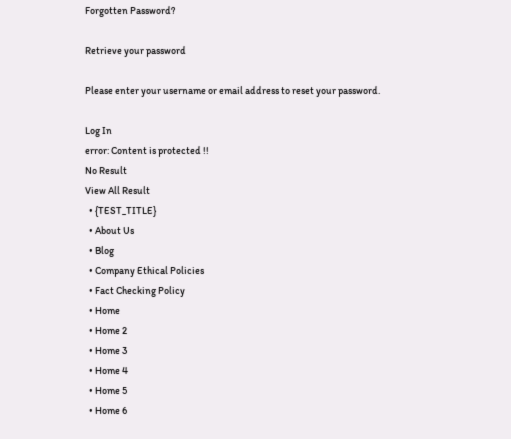Forgotten Password?

Retrieve your password

Please enter your username or email address to reset your password.

Log In
error: Content is protected !!
No Result
View All Result
  • {TEST_TITLE}
  • About Us
  • Blog
  • Company Ethical Policies
  • Fact Checking Policy
  • Home
  • Home 2
  • Home 3
  • Home 4
  • Home 5
  • Home 6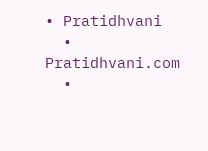• Pratidhvani
  • Pratidhvani.com
  •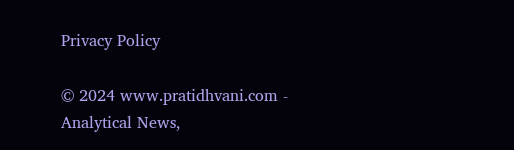Privacy Policy

© 2024 www.pratidhvani.com - Analytical News,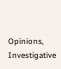Opinions, Investigative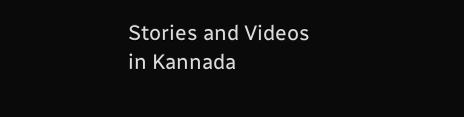Stories and Videos in Kannada